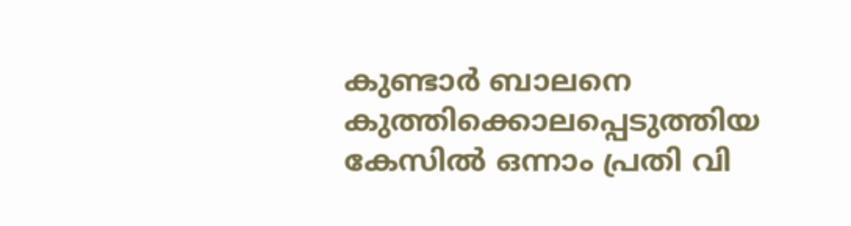കുണ്ടാർ ബാലനെ കുത്തിക്കൊലപ്പെടുത്തിയ കേസിൽ ഒന്നാം പ്രതി വി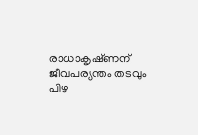രാധാകൃഷ്‌ണന് ജീവപര്യന്തം തടവും പിഴ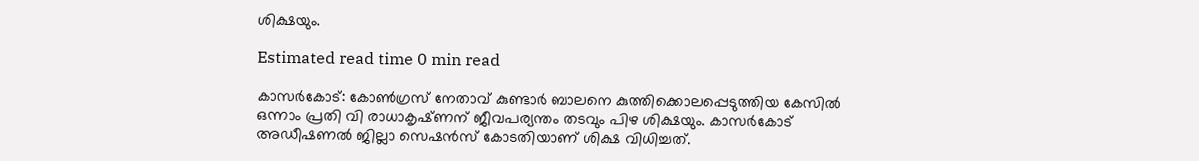ശിക്ഷയും.

Estimated read time 0 min read

കാസർകോട്: കോൺഗ്രസ് നേതാവ് കുണ്ടാർ ബാലനെ കുത്തിക്കൊലപ്പെടുത്തിയ കേസിൽ ഒന്നാം പ്രതി വി രാധാകൃഷ്‌ണന് ജീവപര്യന്തം തടവും പിഴ ശിക്ഷയും. കാസർകോട് അഡീഷണൽ ജില്ലാ സെഷൻസ് കോടതിയാണ് ശിക്ഷ വിധിച്ചത്.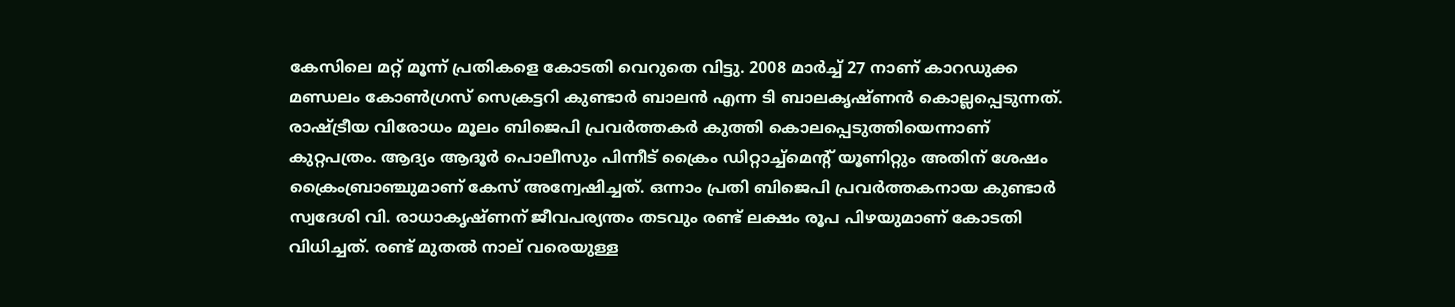കേസിലെ മറ്റ് മൂന്ന് പ്രതികളെ കോടതി വെറുതെ വിട്ടു. 2008 മാർച്ച് 27 നാണ് കാറഡുക്ക മണ്ഡലം കോൺഗ്രസ് സെക്രട്ടറി കുണ്ടാർ ബാലൻ എന്ന ടി ബാലകൃഷ്‌ണൻ കൊല്ലപ്പെടുന്നത്. രാഷ്ട്രീയ വിരോധം മൂലം ബിജെപി പ്രവർത്തകർ കുത്തി കൊലപ്പെടുത്തിയെന്നാണ് കുറ്റപത്രം. ആദ്യം ആദൂർ പൊലീസും പിന്നീട് ക്രൈം ഡിറ്റാച്ച്മെന്റ് യൂണിറ്റും അതിന് ശേഷം ക്രൈംബ്രാഞ്ചുമാണ് കേസ് അന്വേഷിച്ചത്. ഒന്നാം പ്രതി ബിജെപി പ്രവർത്തകനായ കുണ്ടാർ സ്വദേശി വി. രാധാകൃഷ്ണന് ജീവപര്യന്തം തടവും രണ്ട് ലക്ഷം രൂപ പിഴയുമാണ് കോടതി വിധിച്ചത്. രണ്ട് മുതൽ നാല് വരെയുള്ള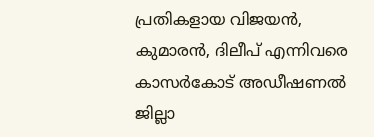പ്രതികളായ വിജയൻ, കുമാരൻ, ദിലീപ് എന്നിവരെ കാസർകോട് അഡീഷണൽ ജില്ലാ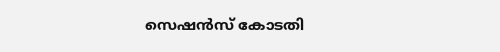സെഷൻസ് കോടതി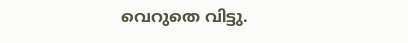വെറുതെ വിട്ടു.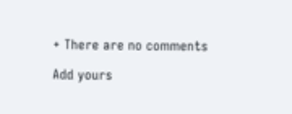+ There are no comments

Add yours